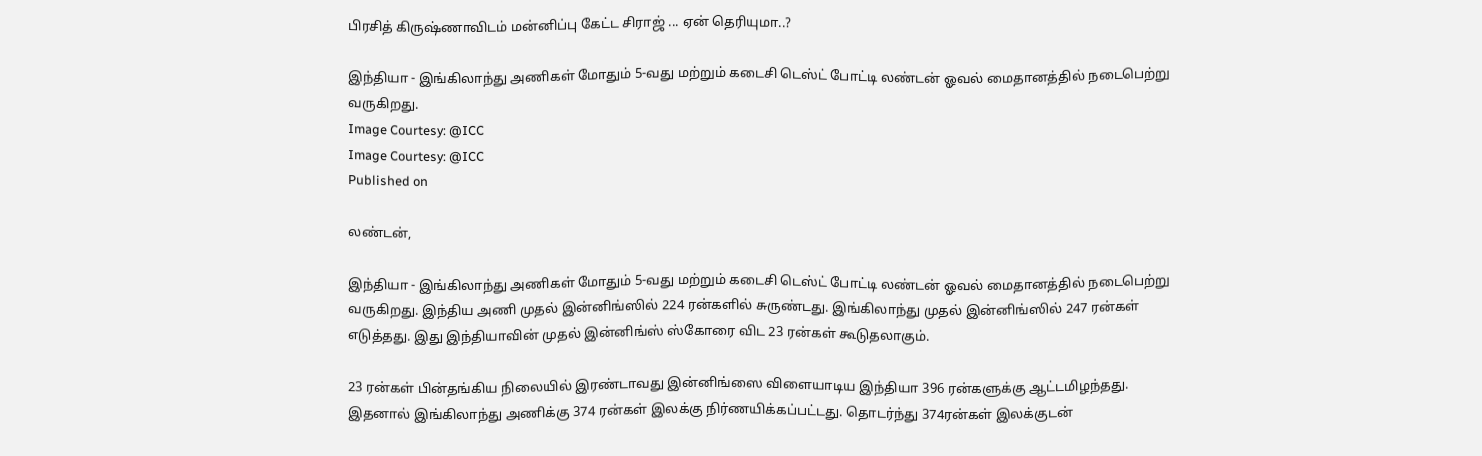பிரசித் கிருஷ்ணாவிடம் மன்னிப்பு கேட்ட சிராஜ் ... ஏன் தெரியுமா..?

இந்தியா - இங்கிலாந்து அணிகள் மோதும் 5-வது மற்றும் கடைசி டெஸ்ட் போட்டி லண்டன் ஓவல் மைதானத்தில் நடைபெற்று வருகிறது.
Image Courtesy: @ICC
Image Courtesy: @ICC
Published on

லண்டன்,

இந்தியா - இங்கிலாந்து அணிகள் மோதும் 5-வது மற்றும் கடைசி டெஸ்ட் போட்டி லண்டன் ஓவல் மைதானத்தில் நடைபெற்று வருகிறது. இந்திய அணி முதல் இன்னிங்ஸில் 224 ரன்களில் சுருண்டது. இங்கிலாந்து முதல் இன்னிங்ஸில் 247 ரன்கள் எடுத்தது. இது இந்தியாவின் முதல் இன்னிங்ஸ் ஸ்கோரை விட 23 ரன்கள் கூடுதலாகும்.

23 ரன்கள் பின்தங்கிய நிலையில் இரண்டாவது இன்னிங்ஸை விளையாடிய இந்தியா 396 ரன்களுக்கு ஆட்டமிழந்தது. இதனால் இங்கிலாந்து அணிக்கு 374 ரன்கள் இலக்கு நிர்ணயிக்கப்பட்டது. தொடர்ந்து 374ரன்கள் இலக்குடன்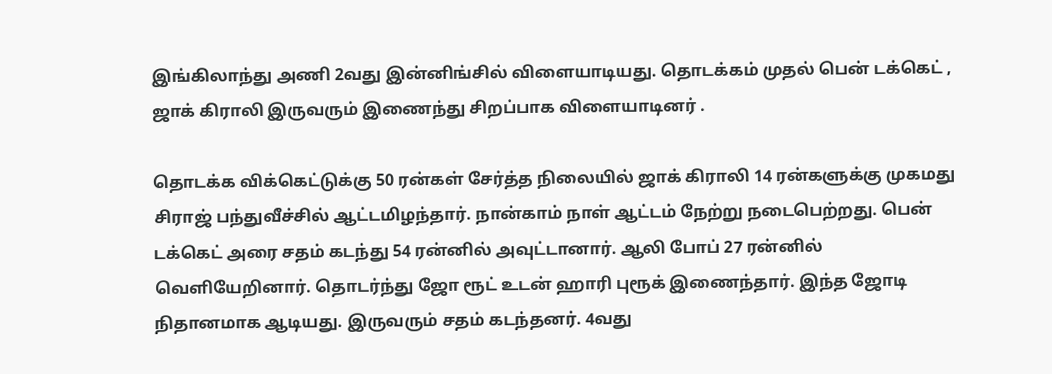இங்கிலாந்து அணி 2வது இன்னிங்சில் விளையாடியது. தொடக்கம் முதல் பென் டக்கெட் , ஜாக் கிராலி இருவரும் இணைந்து சிறப்பாக விளையாடினர் .

தொடக்க விக்கெட்டுக்கு 50 ரன்கள் சேர்த்த நிலையில் ஜாக் கிராலி 14 ரன்களுக்கு முகமது சிராஜ் பந்துவீச்சில் ஆட்டமிழந்தார். நான்காம் நாள் ஆட்டம் நேற்று நடைபெற்றது. பென் டக்கெட் அரை சதம் கடந்து 54 ரன்னில் அவுட்டானார். ஆலி போப் 27 ரன்னில் வெளியேறினார். தொடர்ந்து ஜோ ரூட் உடன் ஹாரி புரூக் இணைந்தார். இந்த ஜோடி நிதானமாக ஆடியது. இருவரும் சதம் கடந்தனர். 4வது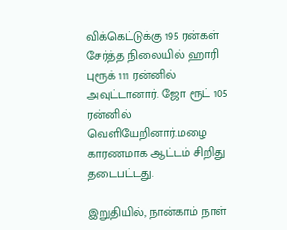விக்கெட்டுக்கு 195 ரன்கள் சேர்த்த நிலையில் ஹாரி புரூக் 111 ரன்னில் அவுட்டானார். ஜோ ரூட் 105 ரன்னில் வெளியேறினார்.மழை காரணமாக ஆட்டம் சிறிது தடைபட்டது.

இறுதியில், நான்காம் நாள்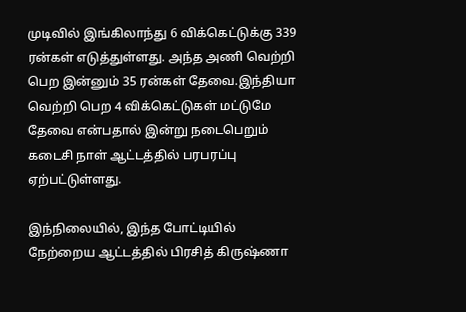முடிவில் இங்கிலாந்து 6 விக்கெட்டுக்கு 339 ரன்கள் எடுத்துள்ளது. அந்த அணி வெற்றி பெற இன்னும் 35 ரன்கள் தேவை.இந்தியா வெற்றி பெற 4 விக்கெட்டுகள் மட்டுமே தேவை என்பதால் இன்று நடைபெறும் கடைசி நாள் ஆட்டத்தில் பரபரப்பு ஏற்பட்டுள்ளது.

இந்நிலையில், இந்த போட்டியில் நேற்றைய ஆட்டத்தில் பிரசித் கிருஷ்ணா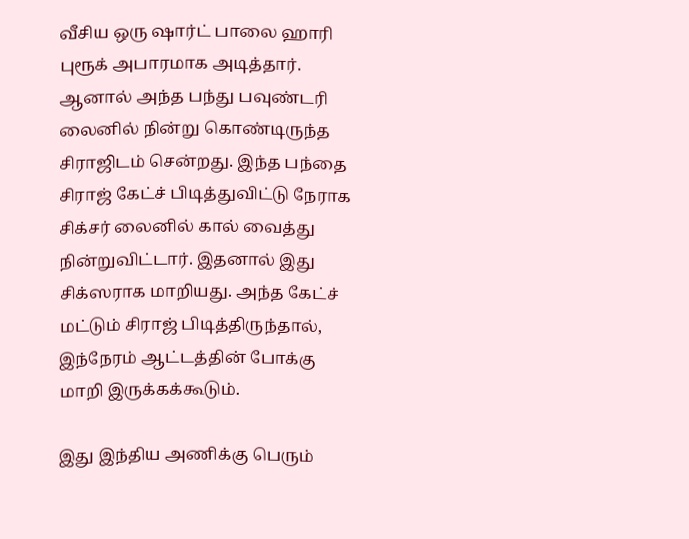வீசிய ஒரு ஷார்ட் பாலை ஹாரி புரூக் அபாரமாக அடித்தார். ஆனால் அந்த பந்து பவுண்டரி லைனில் நின்று கொண்டிருந்த சிராஜிடம் சென்றது. இந்த பந்தை சிராஜ் கேட்ச் பிடித்துவிட்டு நேராக சிக்சர் லைனில் கால் வைத்து நின்றுவிட்டார். இதனால் இது சிக்ஸராக மாறியது. அந்த கேட்ச் மட்டும் சிராஜ் பிடித்திருந்தால், இந்நேரம் ஆட்டத்தின் போக்கு மாறி இருக்கக்கூடும்.

இது இந்திய அணிக்கு பெரும்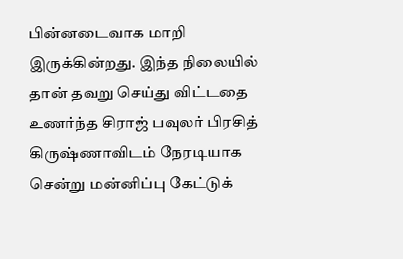பின்னடைவாக மாறி இருக்கின்றது. இந்த நிலையில் தான் தவறு செய்து விட்டதை உணர்ந்த சிராஜ் பவுலர் பிரசித் கிருஷ்ணாவிடம் நேரடியாக சென்று மன்னிப்பு கேட்டுக்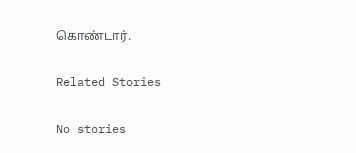கொண்டார்.

Related Stories

No stories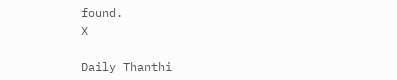found.
X

Daily Thanthi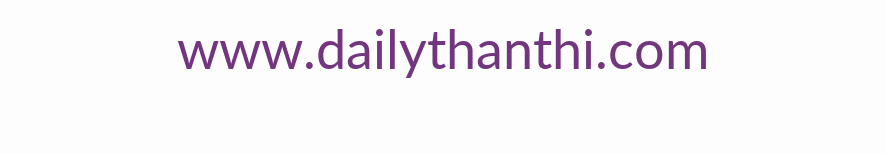www.dailythanthi.com